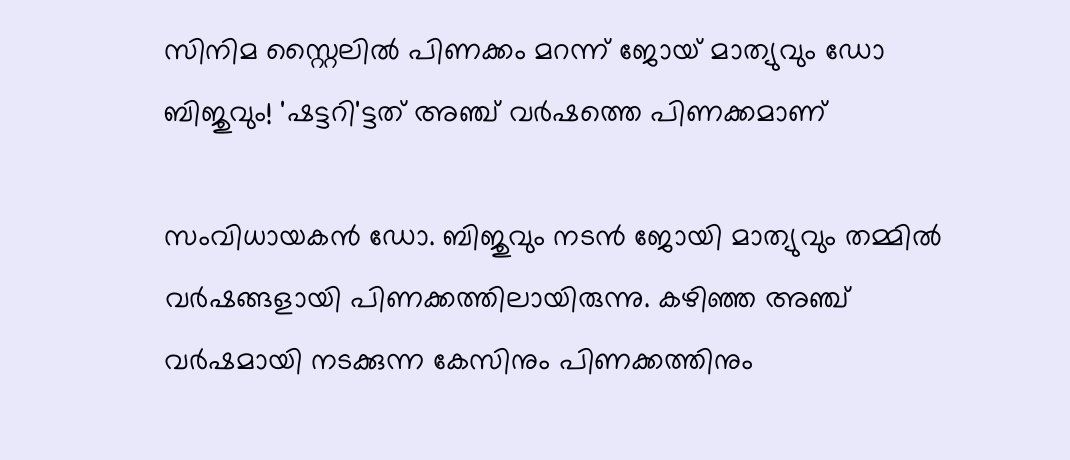സിനിമ സ്റ്റൈലില്‍ പിണക്കം മറന്ന് ജോയ് മാത്യുവും ഡോ ബിജുവും! 'ഷട്ടറി'ട്ടത് അഞ്ച് വര്‍ഷത്തെ പിണക്കമാണ്

സംവിധായകന്‍ ഡോ. ബിജുവും നടന്‍ ജോയി മാത്യുവും തമ്മില്‍ വര്‍ഷങ്ങളായി പിണക്കത്തിലായിരുന്നു. കഴിഞ്ഞ അഞ്ച് വര്‍ഷമായി നടക്കുന്ന കേസിനും പിണക്കത്തിനും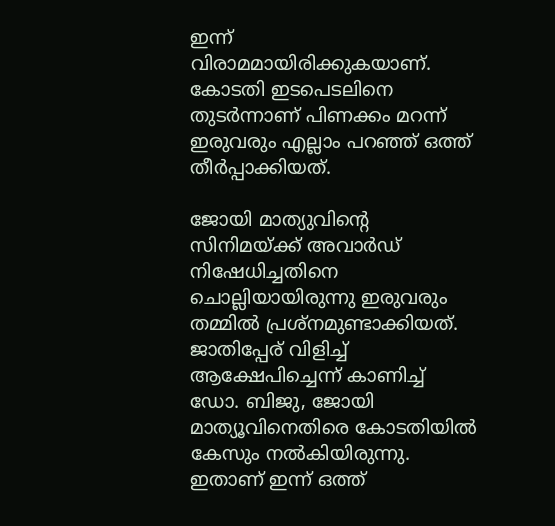ഇന്ന് വിരാമമായിരിക്കുകയാണ്. കോടതി ഇടപെടലിനെ തുടര്‍ന്നാണ് പിണക്കം മറന്ന് ഇരുവരും എല്ലാം പറഞ്ഞ് ഒത്ത് തീര്‍പ്പാക്കിയത്.

ജോയി മാത്യുവിന്റെ സിനിമയ്ക്ക് അവാര്‍ഡ് നിഷേധിച്ചതിനെ ചൊല്ലിയായിരുന്നു ഇരുവരും തമ്മില്‍ പ്രശ്‌നമുണ്ടാക്കിയത്. ജാതിപ്പേര് വിളിച്ച് ആക്ഷേപിച്ചെന്ന് കാണിച്ച് ഡോ. ബിജു, ജോയി മാത്യൂവിനെതിരെ കോടതിയില്‍ കേസും നല്‍കിയിരുന്നു. ഇതാണ് ഇന്ന് ഒത്ത്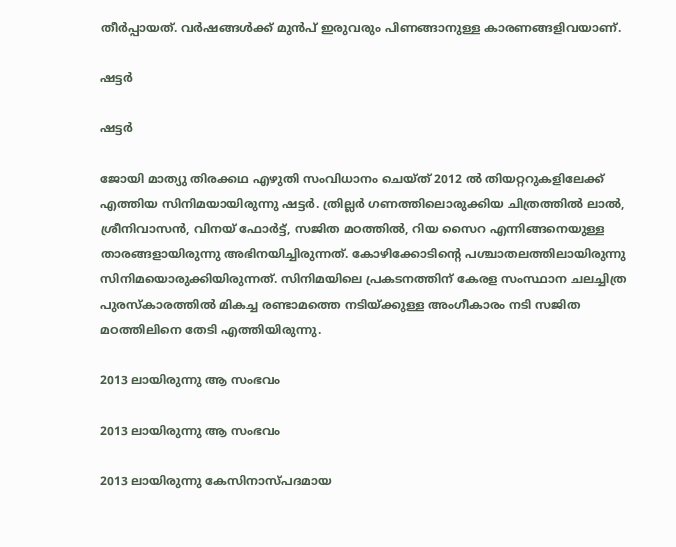തീര്‍പ്പായത്. വര്‍ഷങ്ങള്‍ക്ക് മുന്‍പ് ഇരുവരും പിണങ്ങാനുള്ള കാരണങ്ങളിവയാണ്.

ഷട്ടര്‍

ഷട്ടര്‍

ജോയി മാത്യു തിരക്കഥ എഴുതി സംവിധാനം ചെയ്ത് 2012 ല്‍ തിയറ്ററുകളിലേക്ക് എത്തിയ സിനിമയായിരുന്നു ഷട്ടര്‍. ത്രില്ലര്‍ ഗണത്തിലൊരുക്കിയ ചിത്രത്തില്‍ ലാല്‍, ശ്രീനിവാസന്‍, വിനയ് ഫോര്‍ട്ട്, സജിത മഠത്തില്‍, റിയ സൈറ എന്നിങ്ങനെയുള്ള താരങ്ങളായിരുന്നു അഭിനയിച്ചിരുന്നത്. കോഴിക്കോടിന്റെ പശ്ചാതലത്തിലായിരുന്നു സിനിമയൊരുക്കിയിരുന്നത്. സിനിമയിലെ പ്രകടനത്തിന് കേരള സംസ്ഥാന ചലച്ചിത്ര പുരസ്‌കാരത്തില്‍ മികച്ച രണ്ടാമത്തെ നടിയ്ക്കുള്ള അംഗീകാരം നടി സജിത മഠത്തിലിനെ തേടി എത്തിയിരുന്നു.

2013 ലായിരുന്നു ആ സംഭവം

2013 ലായിരുന്നു ആ സംഭവം

2013 ലായിരുന്നു കേസിനാസ്പദമായ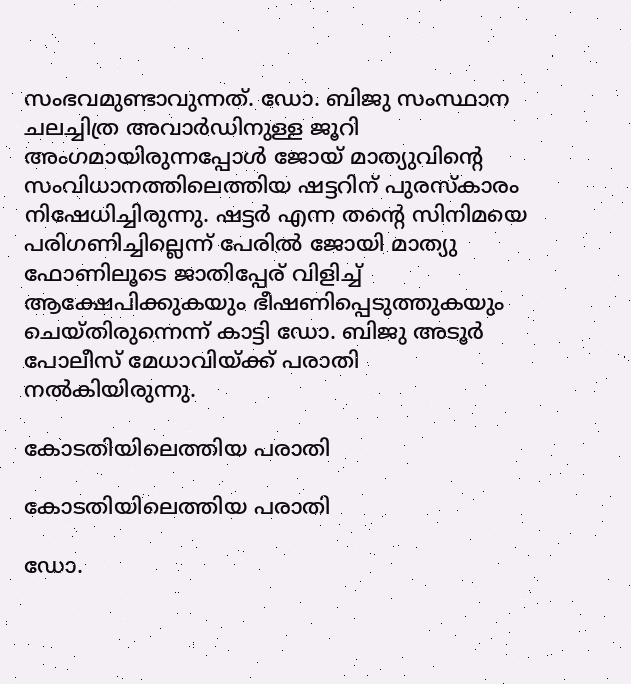സംഭവമുണ്ടാവുന്നത്. ഡോ. ബിജു സംസ്ഥാന ചലച്ചിത്ര അവാര്‍ഡിനുള്ള ജൂറി അംഗമായിരുന്നപ്പോള്‍ ജോയ് മാത്യുവിന്റെ സംവിധാനത്തിലെത്തിയ ഷട്ടറിന് പുരസ്‌കാരം നിഷേധിച്ചിരുന്നു. ഷട്ടര്‍ എന്ന തന്റെ സിനിമയെ പരിഗണിച്ചില്ലെന്ന് പേരില്‍ ജോയി മാത്യു ഫോണിലൂടെ ജാതിപ്പേര് വിളിച്ച് ആക്ഷേപിക്കുകയും ഭീഷണിപ്പെടുത്തുകയും ചെയ്തിരുന്നെന്ന് കാട്ടി ഡോ. ബിജു അടൂര്‍ പോലീസ് മേധാവിയ്ക്ക് പരാതി നല്‍കിയിരുന്നു.

കോടതിയിലെത്തിയ പരാതി

കോടതിയിലെത്തിയ പരാതി

ഡോ.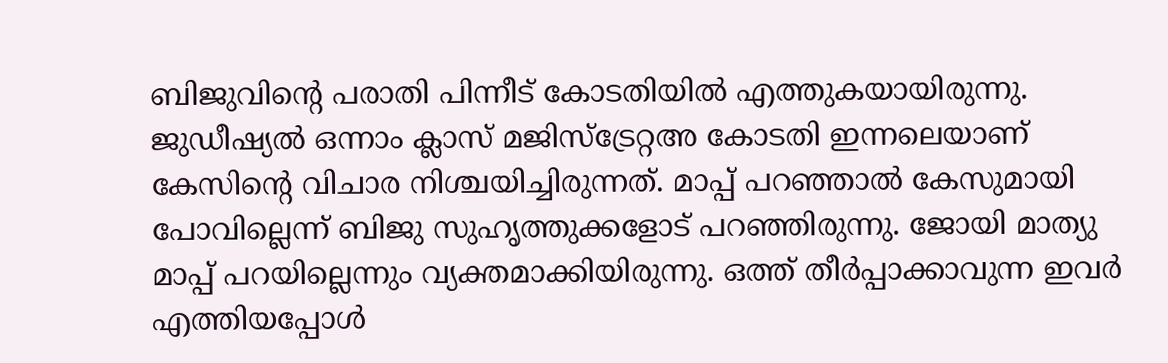ബിജുവിന്റെ പരാതി പിന്നീട് കോടതിയില്‍ എത്തുകയായിരുന്നു. ജുഡീഷ്യല്‍ ഒന്നാം ക്ലാസ് മജിസ്‌ട്രേറ്റഅ കോടതി ഇന്നലെയാണ് കേസിന്റെ വിചാര നിശ്ചയിച്ചിരുന്നത്. മാപ്പ് പറഞ്ഞാല്‍ കേസുമായി പോവില്ലെന്ന് ബിജു സുഹൃത്തുക്കളോട് പറഞ്ഞിരുന്നു. ജോയി മാത്യു മാപ്പ് പറയില്ലെന്നും വ്യക്തമാക്കിയിരുന്നു. ഒത്ത് തീര്‍പ്പാക്കാവുന്ന ഇവര്‍ എത്തിയപ്പോള്‍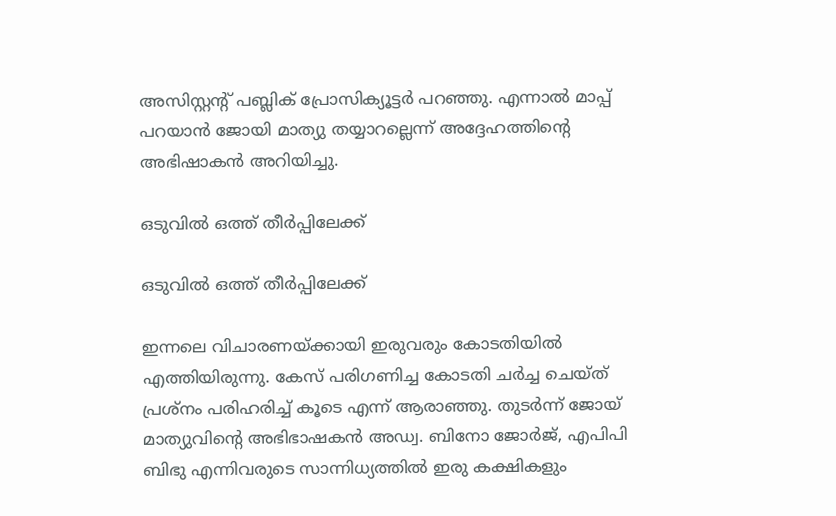അസിസ്റ്റന്റ് പബ്ലിക് പ്രോസിക്യൂട്ടര്‍ പറഞ്ഞു. എന്നാല്‍ മാപ്പ് പറയാന്‍ ജോയി മാത്യു തയ്യാറല്ലെന്ന് അദ്ദേഹത്തിന്റെ അഭിഷാകന്‍ അറിയിച്ചു.

ഒടുവില്‍ ഒത്ത് തീര്‍പ്പിലേക്ക്

ഒടുവില്‍ ഒത്ത് തീര്‍പ്പിലേക്ക്

ഇന്നലെ വിചാരണയ്ക്കായി ഇരുവരും കോടതിയില്‍ എത്തിയിരുന്നു. കേസ് പരിഗണിച്ച കോടതി ചര്‍ച്ച ചെയ്ത് പ്രശ്‌നം പരിഹരിച്ച് കൂടെ എന്ന് ആരാഞ്ഞു. തുടര്‍ന്ന് ജോയ് മാത്യുവിന്റെ അഭിഭാഷകന്‍ അഡ്വ. ബിനോ ജോര്‍ജ്, എപിപി ബിഭു എന്നിവരുടെ സാന്നിധ്യത്തില്‍ ഇരു കക്ഷികളും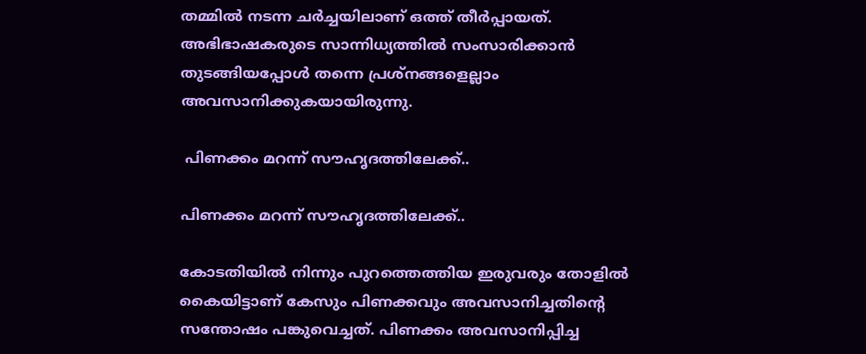തമ്മില്‍ നടന്ന ചര്‍ച്ചയിലാണ് ഒത്ത് തീര്‍പ്പായത്. അഭിഭാഷകരുടെ സാന്നിധ്യത്തില്‍ സംസാരിക്കാന്‍ തുടങ്ങിയപ്പോള്‍ തന്നെ പ്രശ്‌നങ്ങളെല്ലാം അവസാനിക്കുകയായിരുന്നു.

 പിണക്കം മറന്ന് സൗഹൃദത്തിലേക്ക്..

പിണക്കം മറന്ന് സൗഹൃദത്തിലേക്ക്..

കോടതിയില്‍ നിന്നും പുറത്തെത്തിയ ഇരുവരും തോളില്‍ കൈയിട്ടാണ് കേസും പിണക്കവും അവസാനിച്ചതിന്റെ സന്തോഷം പങ്കുവെച്ചത്. പിണക്കം അവസാനിപ്പിച്ച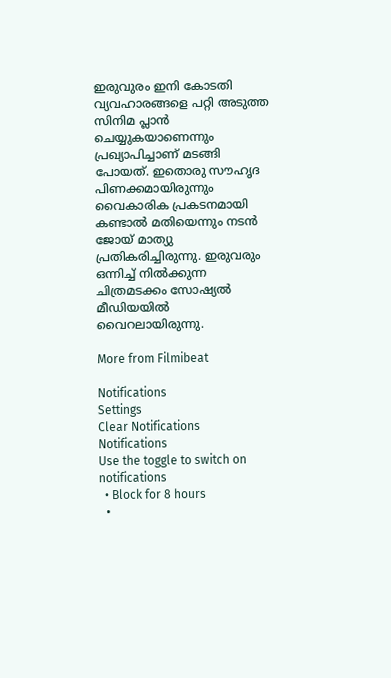ഇരുവുരം ഇനി കോടതി വ്യവഹാരങ്ങളെ പറ്റി അടുത്ത സിനിമ പ്ലാന്‍ ചെയ്യുകയാണെന്നും പ്രഖ്യാപിച്ചാണ് മടങ്ങി പോയത്. ഇതൊരു സൗഹൃദ പിണക്കമായിരുന്നും വൈകാരിക പ്രകടനമായി കണ്ടാല്‍ മതിയെന്നും നടന്‍ ജോയ് മാത്യു പ്രതികരിച്ചിരുന്നു. ഇരുവരും ഒന്നിച്ച് നില്‍ക്കുന്ന ചിത്രമടക്കം സോഷ്യല്‍ മീഡിയയില്‍ വൈറലായിരുന്നു.

More from Filmibeat

Notifications
Settings
Clear Notifications
Notifications
Use the toggle to switch on notifications
  • Block for 8 hours
  •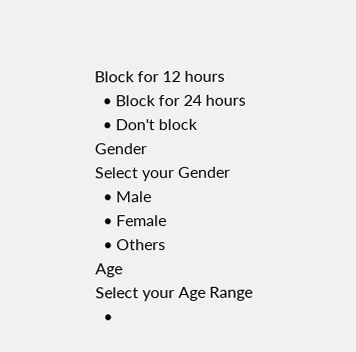Block for 12 hours
  • Block for 24 hours
  • Don't block
Gender
Select your Gender
  • Male
  • Female
  • Others
Age
Select your Age Range
  •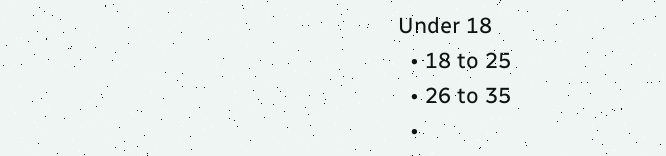Under 18
  • 18 to 25
  • 26 to 35
  •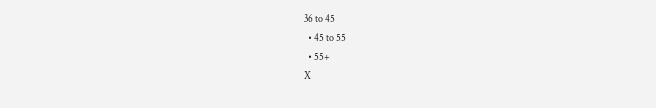36 to 45
  • 45 to 55
  • 55+
X